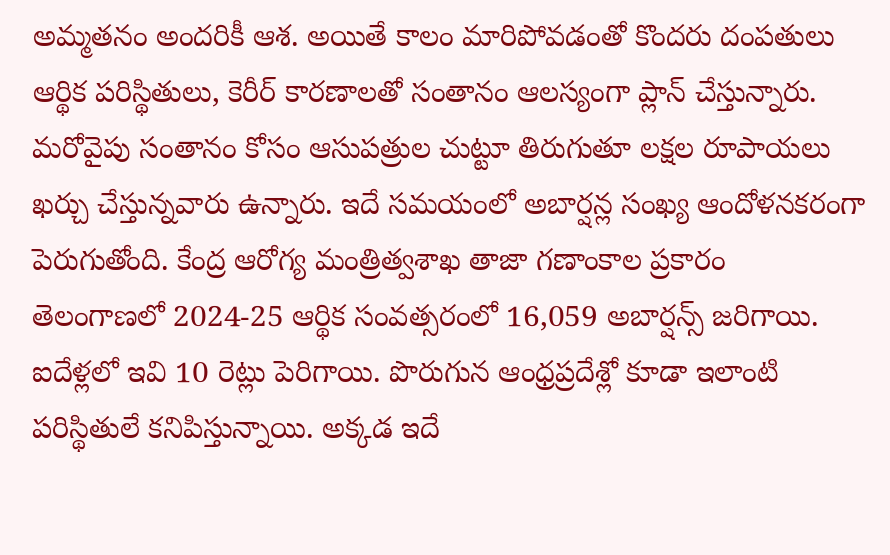అమ్మతనం అందరికీ ఆశ. అయితే కాలం మారిపోవడంతో కొందరు దంపతులు ఆర్థిక పరిస్థితులు, కెరీర్ కారణాలతో సంతానం ఆలస్యంగా ప్లాన్ చేస్తున్నారు. మరోవైపు సంతానం కోసం ఆసుపత్రుల చుట్టూ తిరుగుతూ లక్షల రూపాయలు ఖర్చు చేస్తున్నవారు ఉన్నారు. ఇదే సమయంలో అబార్షన్ల సంఖ్య ఆందోళనకరంగా పెరుగుతోంది. కేంద్ర ఆరోగ్య మంత్రిత్వశాఖ తాజా గణాంకాల ప్రకారం తెలంగాణలో 2024-25 ఆర్థిక సంవత్సరంలో 16,059 అబార్షన్స్ జరిగాయి. ఐదేళ్లలో ఇవి 10 రెట్లు పెరిగాయి. పొరుగున ఆంధ్రప్రదేశ్లో కూడా ఇలాంటి పరిస్థితులే కనిపిస్తున్నాయి. అక్కడ ఇదే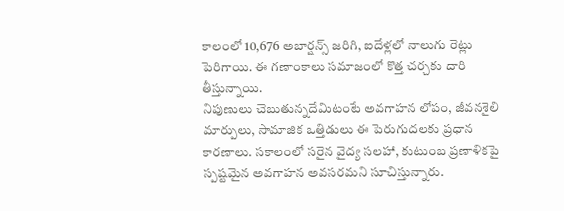కాలంలో 10,676 అబార్షన్స్ జరిగి, ఐదేళ్లలో నాలుగు రెట్లు పెరిగాయి. ఈ గణాంకాలు సమాజంలో కొత్త చర్చకు దారి తీస్తున్నాయి.
నిపుణులు చెబుతున్నదేమిటంటే అవగాహన లోపం, జీవనశైలి మార్పులు, సామాజిక ఒత్తిడులు ఈ పెరుగుదలకు ప్రధాన కారణాలు. సకాలంలో సరైన వైద్య సలహా, కుటుంబ ప్రణాళికపై స్పష్టమైన అవగాహన అవసరమని సూచిస్తున్నారు.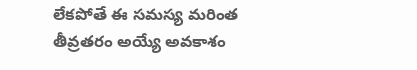లేకపోతే ఈ సమస్య మరింత తీవ్రతరం అయ్యే అవకాశం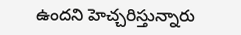ఉందని హెచ్చరిస్తున్నారు